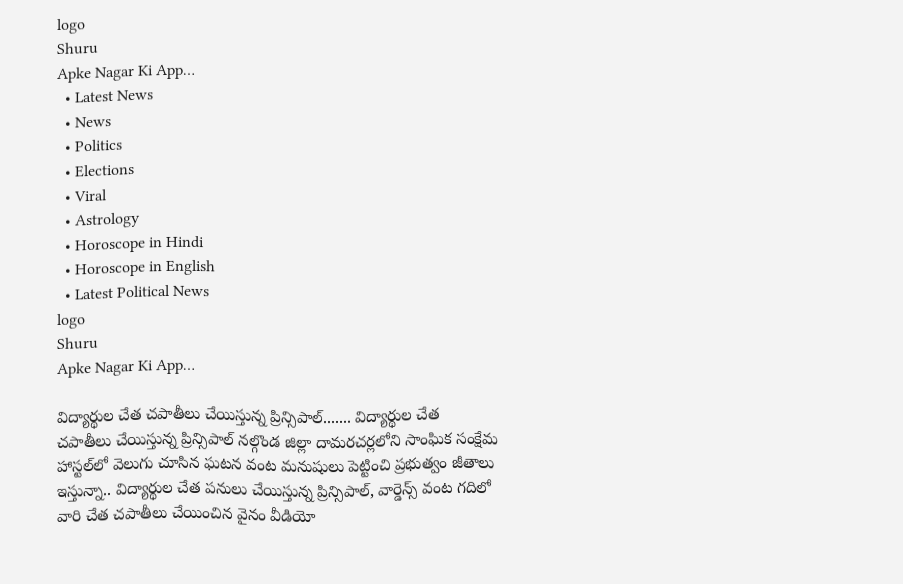logo
Shuru
Apke Nagar Ki App…
  • Latest News
  • News
  • Politics
  • Elections
  • Viral
  • Astrology
  • Horoscope in Hindi
  • Horoscope in English
  • Latest Political News
logo
Shuru
Apke Nagar Ki App…

విద్యార్థుల చేత చపాతీలు చేయిస్తున్న ప్రిన్సిపాల్....... విద్యార్థుల చేత చపాతీలు చేయిస్తున్న ప్రిన్సిపాల్ నల్గొండ జిల్లా దామరచర్లలోని సాంఘిక సంక్షేమ హాస్టల్‌లో వెలుగు చూసిన ఘటన వంట మనుషులు పెట్టించి ప్రభుత్వం జీతాలు ఇస్తున్నా.. విద్యార్థుల చేత పనులు చేయిస్తున్న ప్రిన్సిపాల్, వార్డెన్స్ వంట గదిలో వారి చేత చపాతీలు చేయించిన వైనం వీడియో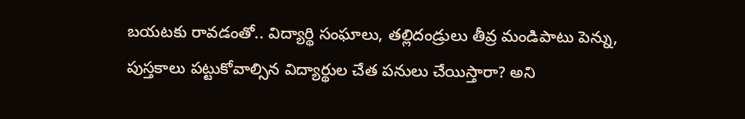బయటకు రావడంతో.. విద్యార్థి సంఘాలు, తల్లిదండ్రులు తీవ్ర మండిపాటు పెన్ను, పుస్తకాలు పట్టుకోవాల్సిన విద్యార్థుల చేత పనులు చేయిస్తారా? అని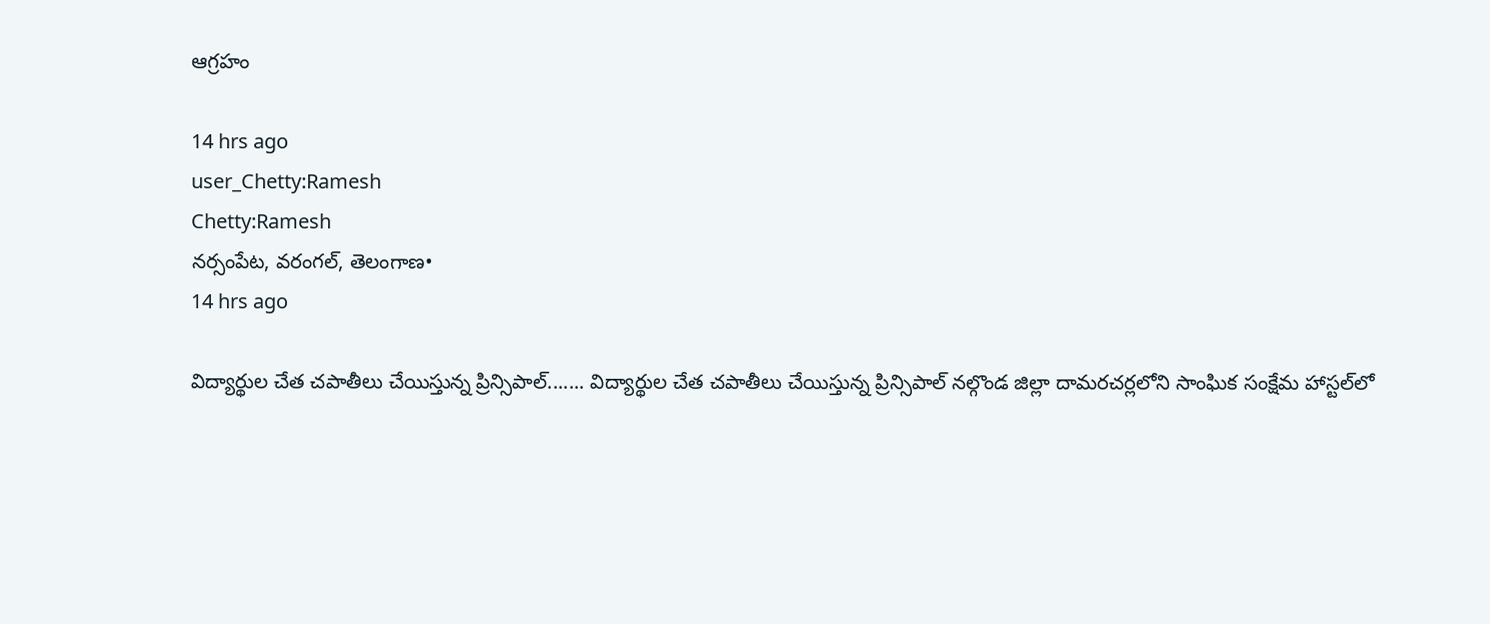ఆగ్రహం

14 hrs ago
user_Chetty:Ramesh
Chetty:Ramesh
నర్సంపేట, వరంగల్, తెలంగాణ•
14 hrs ago

విద్యార్థుల చేత చపాతీలు చేయిస్తున్న ప్రిన్సిపాల్....... విద్యార్థుల చేత చపాతీలు చేయిస్తున్న ప్రిన్సిపాల్ నల్గొండ జిల్లా దామరచర్లలోని సాంఘిక సంక్షేమ హాస్టల్‌లో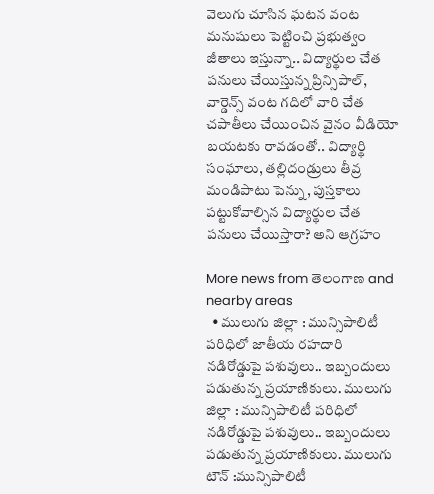వెలుగు చూసిన ఘటన వంట మనుషులు పెట్టించి ప్రభుత్వం జీతాలు ఇస్తున్నా.. విద్యార్థుల చేత పనులు చేయిస్తున్న ప్రిన్సిపాల్, వార్డెన్స్ వంట గదిలో వారి చేత చపాతీలు చేయించిన వైనం వీడియో బయటకు రావడంతో.. విద్యార్థి సంఘాలు, తల్లిదండ్రులు తీవ్ర మండిపాటు పెన్ను, పుస్తకాలు పట్టుకోవాల్సిన విద్యార్థుల చేత పనులు చేయిస్తారా? అని ఆగ్రహం

More news from తెలంగాణ and nearby areas
  • ములుగు జిల్లా : మున్సిపాలిటీ పరిధిలో జాతీయ రహదారి నడిరోడ్డుపై పశువులు.. ఇబ్బందులు పడుతున్న ప్రయాణికులు. ములుగు జిల్లా : మున్సిపాలిటీ పరిధిలో నడిరోడ్డుపై పశువులు.. ఇబ్బందులు పడుతున్న ప్రయాణికులు. ములుగు టౌన్ :మున్సిపాలిటీ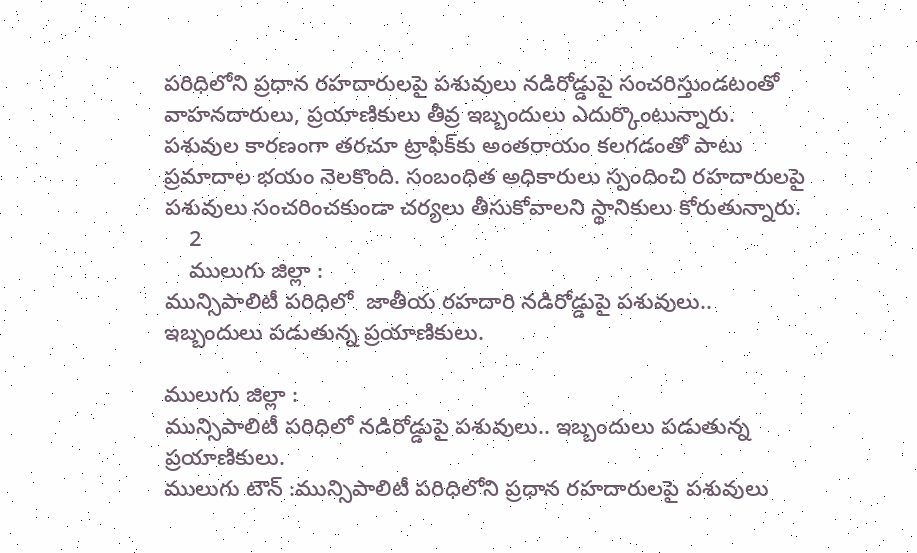పరిధిలోని ప్రధాన రహదారులపై పశువులు నడిరోడ్డుపై సంచరిస్తుండటంతో వాహనదారులు, ప్రయాణికులు తీవ్ర ఇబ్బందులు ఎదుర్కొంటున్నారు. పశువుల కారణంగా తరచూ ట్రాఫిక్‌కు అంతరాయం కలగడంతో పాటు ప్రమాదాల భయం నెలకొంది. సంబంధిత అధికారులు స్పందించి రహదారులపై పశువులు సంచరించకుండా చర్యలు తీసుకోవాలని స్థానికులు కోరుతున్నారు.
    2
    ములుగు జిల్లా :
మున్సిపాలిటీ పరిధిలో  జాతీయ రహదారి నడిరోడ్డుపై పశువులు.. ఇబ్బందులు పడుతున్న ప్రయాణికులు.

ములుగు జిల్లా :
మున్సిపాలిటీ పరిధిలో నడిరోడ్డుపై పశువులు.. ఇబ్బందులు పడుతున్న ప్రయాణికులు.
ములుగు టౌన్ :మున్సిపాలిటీ పరిధిలోని ప్రధాన రహదారులపై పశువులు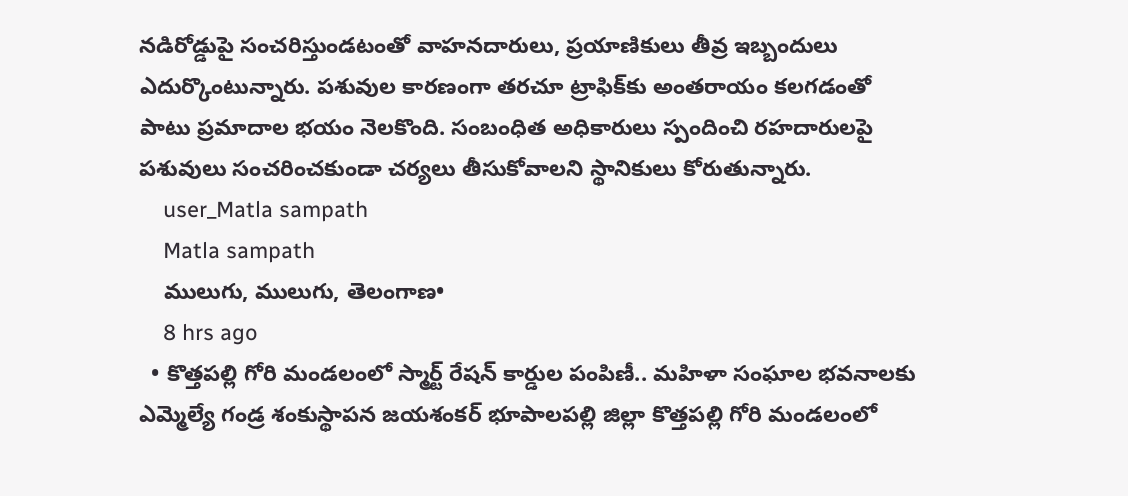నడిరోడ్డుపై సంచరిస్తుండటంతో వాహనదారులు, ప్రయాణికులు తీవ్ర ఇబ్బందులు ఎదుర్కొంటున్నారు. పశువుల కారణంగా తరచూ ట్రాఫిక్‌కు అంతరాయం కలగడంతో పాటు ప్రమాదాల భయం నెలకొంది. సంబంధిత అధికారులు స్పందించి రహదారులపై పశువులు సంచరించకుండా చర్యలు తీసుకోవాలని స్థానికులు కోరుతున్నారు.
    user_Matla sampath
    Matla sampath
    ములుగు, ములుగు, తెలంగాణ•
    8 hrs ago
  • కొత్తపల్లి గోరి మండలంలో స్మార్ట్ రేషన్ కార్డుల పంపిణీ.. మహిళా సంఘాల భవనాలకు ఎమ్మెల్యే గండ్ర శంకుస్థాపన జయశంకర్ భూపాలపల్లి జిల్లా కొత్తపల్లి గోరి మండలంలో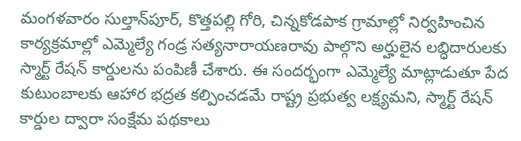మంగళవారం సుల్తాన్‌పూర్, కొత్తపల్లి గోరి, చిన్నకోడపాక గ్రామాల్లో నిర్వహించిన కార్యక్రమాల్లో ఎమ్మెల్యే గండ్ర సత్యనారాయణరావు పాల్గొని అర్హులైన లబ్ధిదారులకు స్మార్ట్ రేషన్ కార్డులను పంపిణీ చేశారు. ఈ సందర్భంగా ఎమ్మెల్యే మాట్లాడుతూ పేద కుటుంబాలకు ఆహార భద్రత కల్పించడమే రాష్ట్ర ప్రభుత్వ లక్ష్యమని, స్మార్ట్ రేషన్ కార్డుల ద్వారా సంక్షేమ పథకాలు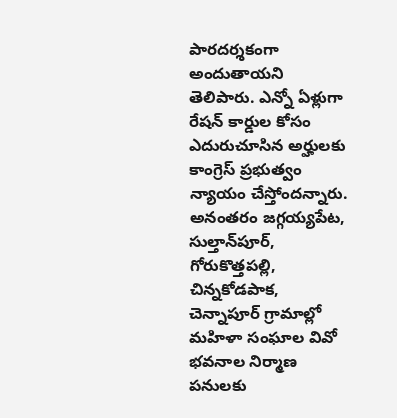పారదర్శకంగా అందుతాయని తెలిపారు. ఎన్నో ఏళ్లుగా రేషన్ కార్డుల కోసం ఎదురుచూసిన అర్హులకు కాంగ్రెస్ ప్రభుత్వం న్యాయం చేస్తోందన్నారు. అనంతరం జగ్గయ్యపేట, సుల్తాన్‌పూర్, గోరుకొత్తపల్లి, చిన్నకోడపాక, చెన్నాపూర్ గ్రామాల్లో మహిళా సంఘాల వివో భవనాల నిర్మాణ పనులకు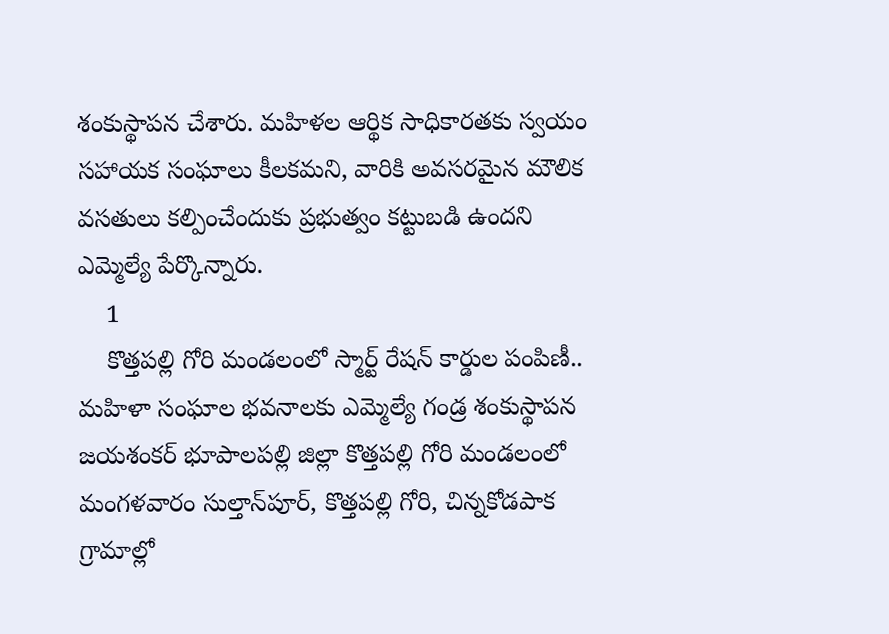శంకుస్థాపన చేశారు. మహిళల ఆర్థిక సాధికారతకు స్వయం సహాయక సంఘాలు కీలకమని, వారికి అవసరమైన మౌలిక వసతులు కల్పించేందుకు ప్రభుత్వం కట్టుబడి ఉందని ఎమ్మెల్యే పేర్కొన్నారు.
    1
    కొత్తపల్లి గోరి మండలంలో స్మార్ట్ రేషన్ కార్డుల పంపిణీ.. మహిళా సంఘాల భవనాలకు ఎమ్మెల్యే గండ్ర శంకుస్థాపన
జయశంకర్ భూపాలపల్లి జిల్లా కొత్తపల్లి గోరి మండలంలో మంగళవారం సుల్తాన్‌పూర్, కొత్తపల్లి గోరి, చిన్నకోడపాక గ్రామాల్లో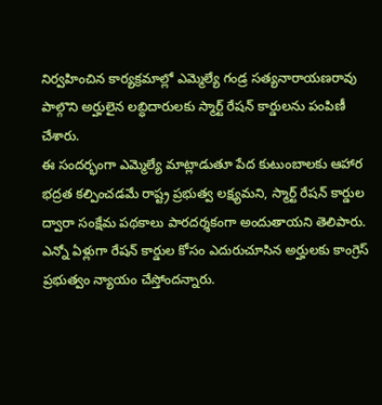నిర్వహించిన కార్యక్రమాల్లో ఎమ్మెల్యే గండ్ర సత్యనారాయణరావు పాల్గొని అర్హులైన లబ్ధిదారులకు స్మార్ట్ రేషన్ కార్డులను పంపిణీ చేశారు.
ఈ సందర్భంగా ఎమ్మెల్యే మాట్లాడుతూ పేద కుటుంబాలకు ఆహార భద్రత కల్పించడమే రాష్ట్ర ప్రభుత్వ లక్ష్యమని, స్మార్ట్ రేషన్ కార్డుల ద్వారా సంక్షేమ పథకాలు పారదర్శకంగా అందుతాయని తెలిపారు. ఎన్నో ఏళ్లుగా రేషన్ కార్డుల కోసం ఎదురుచూసిన అర్హులకు కాంగ్రెస్ ప్రభుత్వం న్యాయం చేస్తోందన్నారు.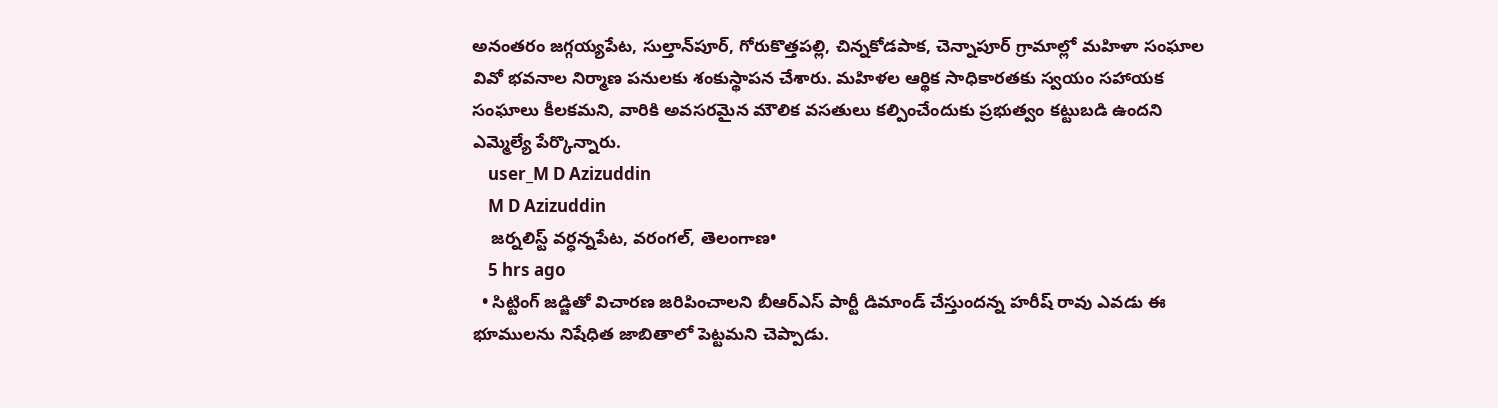అనంతరం జగ్గయ్యపేట, సుల్తాన్‌పూర్, గోరుకొత్తపల్లి, చిన్నకోడపాక, చెన్నాపూర్ గ్రామాల్లో మహిళా సంఘాల వివో భవనాల నిర్మాణ పనులకు శంకుస్థాపన చేశారు. మహిళల ఆర్థిక సాధికారతకు స్వయం సహాయక సంఘాలు కీలకమని, వారికి అవసరమైన మౌలిక వసతులు కల్పించేందుకు ప్రభుత్వం కట్టుబడి ఉందని ఎమ్మెల్యే పేర్కొన్నారు.
    user_M D Azizuddin
    M D Azizuddin
    జర్నలిస్ట్ వర్ధన్నపేట, వరంగల్, తెలంగాణ•
    5 hrs ago
  • సిట్టింగ్ జడ్జితో విచారణ జరిపించాలని బీఆర్ఎస్ పార్టీ డిమాండ్ చేస్తుందన్న హరీష్ రావు ఎవడు ఈ భూములను నిషేధిత జాబితాలో పెట్టమని చెప్పాడు.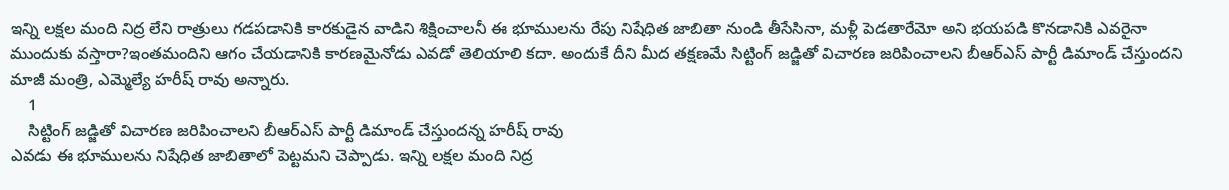ఇన్ని లక్షల మంది నిద్ర లేని రాత్రులు గడపడానికి కారకుడైన వాడిని శిక్షించాలనీ ఈ భూములను రేపు నిషేధిత జాబితా నుండి తీసేసినా, మళ్లీ పెడతారేమో అని భయపడి కొనడానికి ఎవరైనా ముందుకు వస్తారా?ఇంతమందిని ఆగం చేయడానికి కారణమైనోడు ఎవడో తెలియాలి కదా. అందుకే దీని మీద తక్షణమే సిట్టింగ్ జడ్జితో విచారణ జరిపించాలని బీఆర్ఎస్ పార్టీ డిమాండ్ చేస్తుందని మాజీ మంత్రి, ఎమ్మెల్యే హరీష్ రావు అన్నారు.
    1
    సిట్టింగ్ జడ్జితో విచారణ జరిపించాలని బీఆర్ఎస్ పార్టీ డిమాండ్ చేస్తుందన్న హరీష్ రావు
ఎవడు ఈ భూములను నిషేధిత జాబితాలో పెట్టమని చెప్పాడు. ఇన్ని లక్షల మంది నిద్ర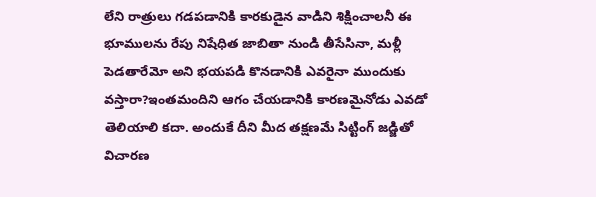లేని రాత్రులు గడపడానికి కారకుడైన వాడిని శిక్షించాలనీ ఈ భూములను రేపు నిషేధిత జాబితా నుండి తీసేసినా, మళ్లీ పెడతారేమో అని భయపడి కొనడానికి ఎవరైనా ముందుకు వస్తారా?ఇంతమందిని ఆగం చేయడానికి కారణమైనోడు ఎవడో తెలియాలి కదా. అందుకే దీని మీద తక్షణమే సిట్టింగ్ జడ్జితో విచారణ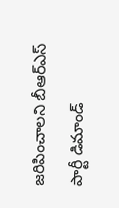జరిపించాలని బీఆర్ఎస్ పార్టీ డిమాండ్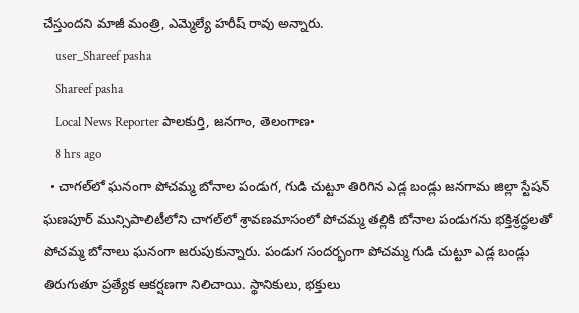చేస్తుందని మాజీ మంత్రి, ఎమ్మెల్యే హరీష్ రావు అన్నారు.
    user_Shareef pasha
    Shareef pasha
    Local News Reporter పాలకుర్తి, జనగాం, తెలంగాణ•
    8 hrs ago
  • చాగల్‌లో ఘనంగా పోచమ్మ బోనాల పండుగ, గుడి చుట్టూ తిరిగిన ఎడ్ల బండ్లు జనగామ జిల్లా స్టేషన్ ఘణపూర్ మున్సిపాలిటీలోని చాగల్‌లో శ్రావణమాసంలో పోచమ్మ తల్లికి బోనాల పండుగను భక్తిశ్రద్ధలతో పోచమ్మ బోనాలు ఘనంగా జరుపుకున్నారు. పండుగ సందర్భంగా పోచమ్మ గుడి చుట్టూ ఎడ్ల బండ్లు తిరుగుతూ ప్రత్యేక ఆకర్షణగా నిలిచాయి. స్థానికులు, భక్తులు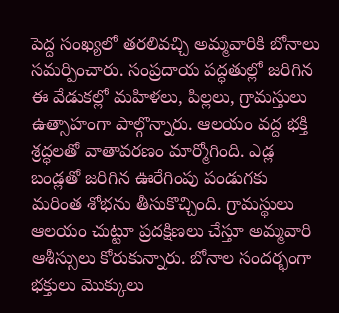పెద్ద సంఖ్యలో తరలివచ్చి అమ్మవారికి బోనాలు సమర్పించారు. సంప్రదాయ పద్ధతుల్లో జరిగిన ఈ వేడుకల్లో మహిళలు, పిల్లలు, గ్రామస్తులు ఉత్సాహంగా పాల్గొన్నారు. ఆలయం వద్ద భక్తి శ్రద్ధలతో వాతావరణం మార్మోగింది. ఎడ్ల బండ్లతో జరిగిన ఊరేగింపు పండుగకు మరింత శోభను తీసుకొచ్చింది. గ్రామస్థులు ఆలయం చుట్టూ ప్రదక్షిణలు చేస్తూ అమ్మవారి ఆశీస్సులు కోరుకున్నారు. బోనాల సందర్భంగా భక్తులు మొక్కులు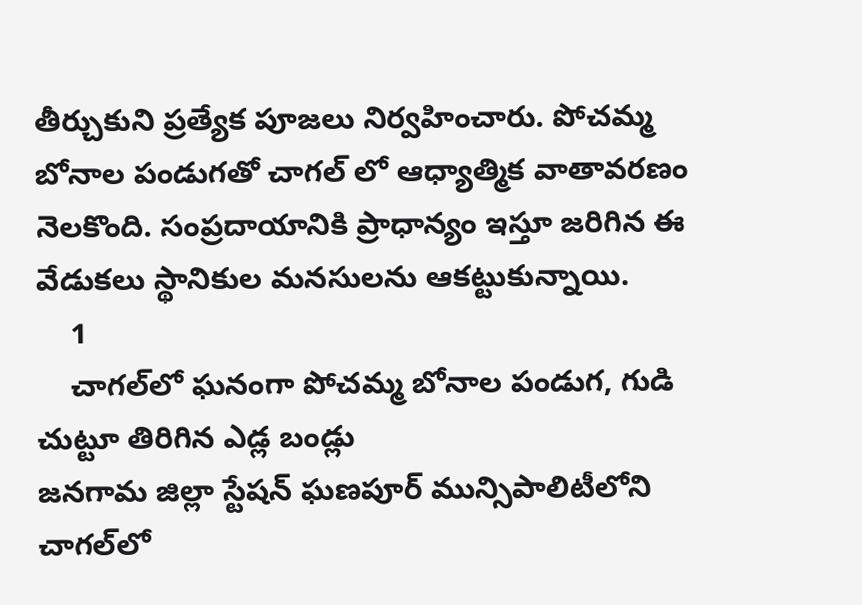తీర్చుకుని ప్రత్యేక పూజలు నిర్వహించారు. పోచమ్మ బోనాల పండుగతో చాగల్ లో ఆధ్యాత్మిక వాతావరణం నెలకొంది. సంప్రదాయానికి ప్రాధాన్యం ఇస్తూ జరిగిన ఈ వేడుకలు స్థానికుల మనసులను ఆకట్టుకున్నాయి.
    1
    చాగల్‌లో ఘనంగా పోచమ్మ బోనాల పండుగ, గుడి చుట్టూ తిరిగిన ఎడ్ల బండ్లు
జనగామ జిల్లా స్టేషన్ ఘణపూర్ మున్సిపాలిటీలోని చాగల్‌లో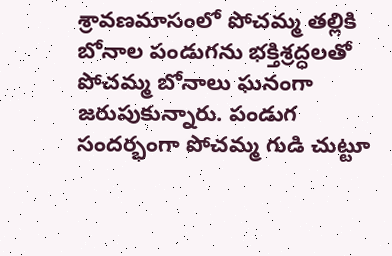శ్రావణమాసంలో పోచమ్మ తల్లికి బోనాల పండుగను భక్తిశ్రద్ధలతో పోచమ్మ బోనాలు ఘనంగా జరుపుకున్నారు. పండుగ సందర్భంగా పోచమ్మ గుడి చుట్టూ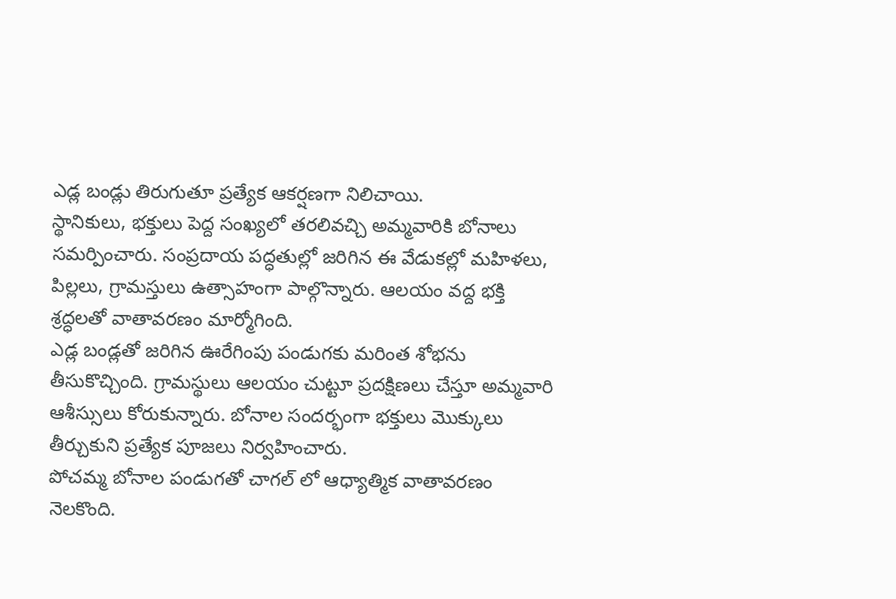ఎడ్ల బండ్లు తిరుగుతూ ప్రత్యేక ఆకర్షణగా నిలిచాయి.
స్థానికులు, భక్తులు పెద్ద సంఖ్యలో తరలివచ్చి అమ్మవారికి బోనాలు సమర్పించారు. సంప్రదాయ పద్ధతుల్లో జరిగిన ఈ వేడుకల్లో మహిళలు, పిల్లలు, గ్రామస్తులు ఉత్సాహంగా పాల్గొన్నారు. ఆలయం వద్ద భక్తి శ్రద్ధలతో వాతావరణం మార్మోగింది.
ఎడ్ల బండ్లతో జరిగిన ఊరేగింపు పండుగకు మరింత శోభను తీసుకొచ్చింది. గ్రామస్థులు ఆలయం చుట్టూ ప్రదక్షిణలు చేస్తూ అమ్మవారి ఆశీస్సులు కోరుకున్నారు. బోనాల సందర్భంగా భక్తులు మొక్కులు తీర్చుకుని ప్రత్యేక పూజలు నిర్వహించారు.
పోచమ్మ బోనాల పండుగతో చాగల్ లో ఆధ్యాత్మిక వాతావరణం నెలకొంది.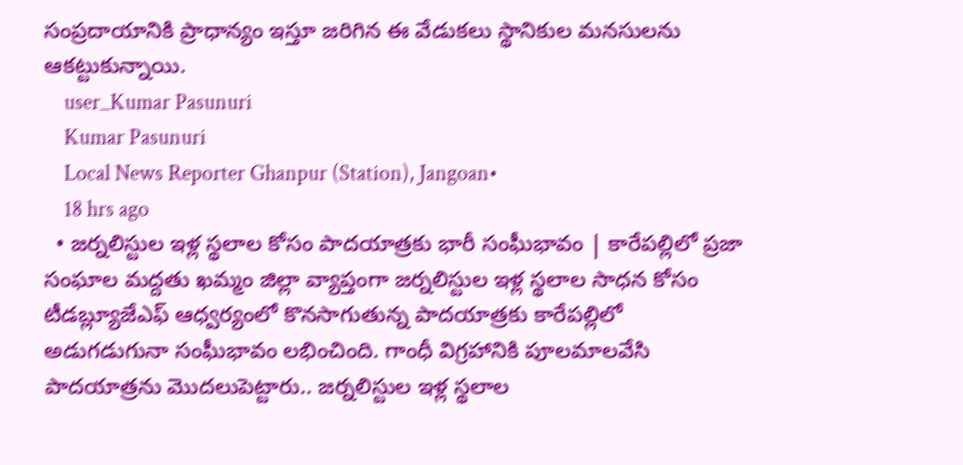సంప్రదాయానికి ప్రాధాన్యం ఇస్తూ జరిగిన ఈ వేడుకలు స్థానికుల మనసులను ఆకట్టుకున్నాయి.
    user_Kumar Pasunuri
    Kumar Pasunuri
    Local News Reporter Ghanpur (Station), Jangoan•
    18 hrs ago
  • జర్నలిస్టుల ఇళ్ల స్థలాల కోసం పాదయాత్రకు భారీ సంఘీభావం | కారేపల్లిలో ప్రజా సంఘాల మద్దతు ఖమ్మం జిల్లా వ్యాప్తంగా జర్నలిస్టుల ఇళ్ల స్థలాల సాధన కోసం టీడబ్ల్యూజేఎఫ్ ఆధ్వర్యంలో కొనసాగుతున్న పాదయాత్రకు కారేపల్లిలో అడుగడుగునా సంఘీభావం లభించింది. గాంధీ విగ్రహానికి పూలమాలవేసి పాదయాత్రను మొదలుపెట్టారు.. జర్నలిస్టుల ఇళ్ల స్థలాల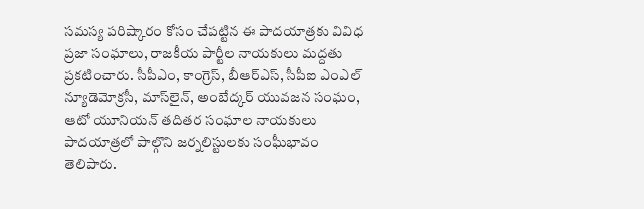సమస్య పరిష్కారం కోసం చేపట్టిన ఈ పాదయాత్రకు వివిధ ప్రజా సంఘాలు, రాజకీయ పార్టీల నాయకులు మద్దతు ప్రకటించారు. సీపీఎం, కాంగ్రెస్, బీఆర్ఎస్, సీపీఐ ఎంఎల్ న్యూడెమోక్రసీ, మాస్‌లైన్, అంబేద్కర్ యువజన సంఘం, ఆటో యూనియన్ తదితర సంఘాల నాయకులు పాదయాత్రలో పాల్గొని జర్నలిస్టులకు సంఘీభావం తెలిపారు.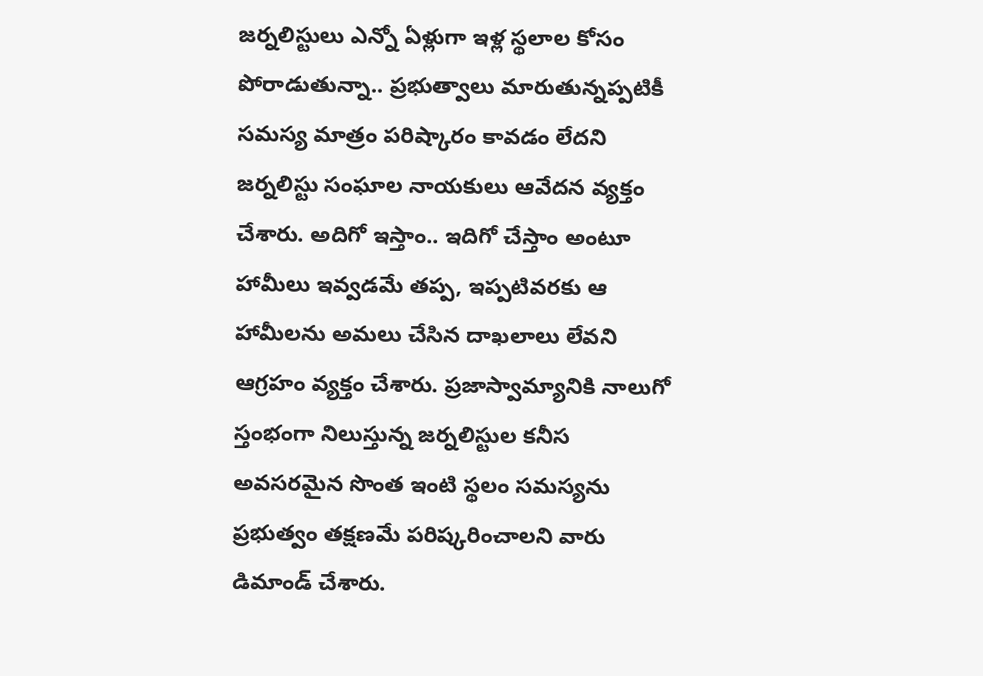జర్నలిస్టులు ఎన్నో ఏళ్లుగా ఇళ్ల స్థలాల కోసం పోరాడుతున్నా.. ప్రభుత్వాలు మారుతున్నప్పటికీ సమస్య మాత్రం పరిష్కారం కావడం లేదని జర్నలిస్టు సంఘాల నాయకులు ఆవేదన వ్యక్తం చేశారు. అదిగో ఇస్తాం.. ఇదిగో చేస్తాం అంటూ హామీలు ఇవ్వడమే తప్ప, ఇప్పటివరకు ఆ హామీలను అమలు చేసిన దాఖలాలు లేవని ఆగ్రహం వ్యక్తం చేశారు. ప్రజాస్వామ్యానికి నాలుగో స్తంభంగా నిలుస్తున్న జర్నలిస్టుల కనీస అవసరమైన సొంత ఇంటి స్థలం సమస్యను ప్రభుత్వం తక్షణమే పరిష్కరించాలని వారు డిమాండ్ చేశారు.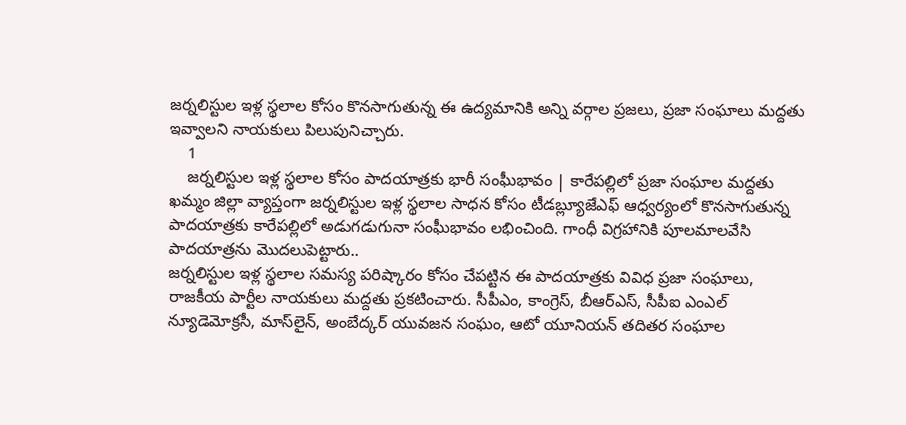జర్నలిస్టుల ఇళ్ల స్థలాల కోసం కొనసాగుతున్న ఈ ఉద్యమానికి అన్ని వర్గాల ప్రజలు, ప్రజా సంఘాలు మద్దతు ఇవ్వాలని నాయకులు పిలుపునిచ్చారు.
    1
    జర్నలిస్టుల ఇళ్ల స్థలాల కోసం పాదయాత్రకు భారీ సంఘీభావం | కారేపల్లిలో ప్రజా సంఘాల మద్దతు
ఖమ్మం జిల్లా వ్యాప్తంగా జర్నలిస్టుల ఇళ్ల స్థలాల సాధన కోసం టీడబ్ల్యూజేఎఫ్ ఆధ్వర్యంలో కొనసాగుతున్న పాదయాత్రకు కారేపల్లిలో అడుగడుగునా సంఘీభావం లభించింది. గాంధీ విగ్రహానికి పూలమాలవేసి పాదయాత్రను మొదలుపెట్టారు..
జర్నలిస్టుల ఇళ్ల స్థలాల సమస్య పరిష్కారం కోసం చేపట్టిన ఈ పాదయాత్రకు వివిధ ప్రజా సంఘాలు, రాజకీయ పార్టీల నాయకులు మద్దతు ప్రకటించారు. సీపీఎం, కాంగ్రెస్, బీఆర్ఎస్, సీపీఐ ఎంఎల్ న్యూడెమోక్రసీ, మాస్‌లైన్, అంబేద్కర్ యువజన సంఘం, ఆటో యూనియన్ తదితర సంఘాల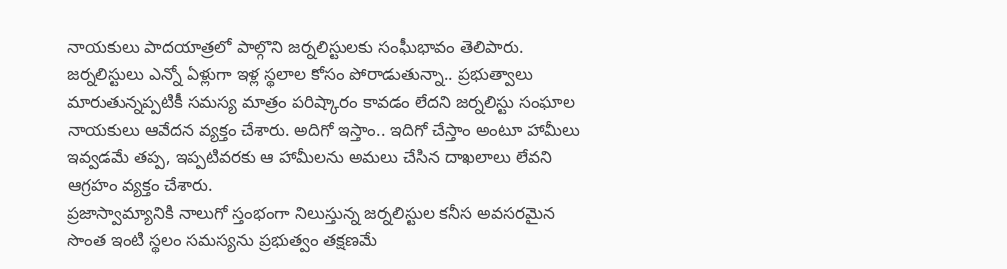నాయకులు పాదయాత్రలో పాల్గొని జర్నలిస్టులకు సంఘీభావం తెలిపారు.
జర్నలిస్టులు ఎన్నో ఏళ్లుగా ఇళ్ల స్థలాల కోసం పోరాడుతున్నా.. ప్రభుత్వాలు మారుతున్నప్పటికీ సమస్య మాత్రం పరిష్కారం కావడం లేదని జర్నలిస్టు సంఘాల నాయకులు ఆవేదన వ్యక్తం చేశారు. అదిగో ఇస్తాం.. ఇదిగో చేస్తాం అంటూ హామీలు ఇవ్వడమే తప్ప, ఇప్పటివరకు ఆ హామీలను అమలు చేసిన దాఖలాలు లేవని ఆగ్రహం వ్యక్తం చేశారు.
ప్రజాస్వామ్యానికి నాలుగో స్తంభంగా నిలుస్తున్న జర్నలిస్టుల కనీస అవసరమైన సొంత ఇంటి స్థలం సమస్యను ప్రభుత్వం తక్షణమే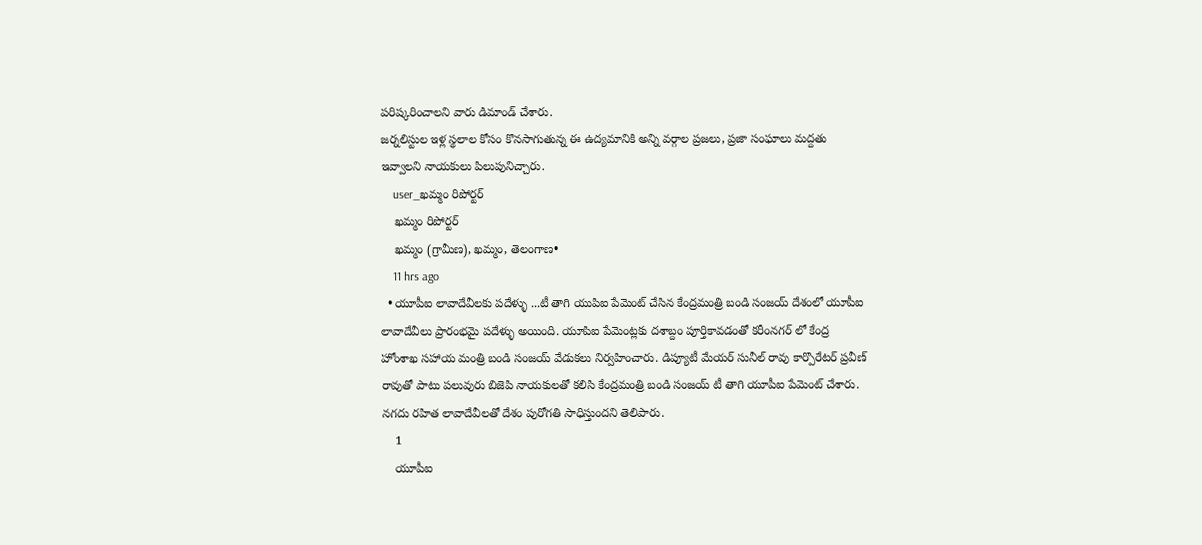పరిష్కరించాలని వారు డిమాండ్ చేశారు.
జర్నలిస్టుల ఇళ్ల స్థలాల కోసం కొనసాగుతున్న ఈ ఉద్యమానికి అన్ని వర్గాల ప్రజలు, ప్రజా సంఘాలు మద్దతు ఇవ్వాలని నాయకులు పిలుపునిచ్చారు.
    user_ఖమ్మం రిపోర్టర్
    ఖమ్మం రిపోర్టర్
    ఖమ్మం (గ్రామీణ), ఖమ్మం, తెలంగాణ•
    11 hrs ago
  • యూపీఐ లావాదేవీలకు పదేళ్ళు ...టీ తాగి యుపిఐ పేమెంట్ చేసిన కేంద్రమంత్రి బండి సంజయ్ దేశంలో యూపీఐ లావాదేవీలు ప్రారంభమై పదేళ్ళు అయింది. యూపిఐ పేమెంట్లకు దశాబ్దం పూర్తికావడంతో కరీంనగర్ లో కేంద్ర హోంశాఖ సహాయ మంత్రి బండి సంజయ్ వేడుకలు నిర్వహించారు. డిప్యూటీ మేయర్ సునీల్ రావు కార్పొరేటర్ ప్రవీణ్ రావుతో పాటు పలువురు బిజెపి నాయకులతో కలిసి కేంద్రమంత్రి బండి సంజయ్ టీ తాగి యూపీఐ పేమెంట్ చేశారు. నగదు రహిత లావాదేవీలతో దేశం పురోగతి సాధిస్తుందని తెలిపారు.
    1
    యూపీఐ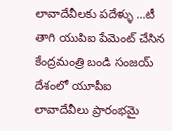లావాదేవీలకు పదేళ్ళు ...టీ తాగి యుపిఐ పేమెంట్ చేసిన కేంద్రమంత్రి బండి సంజయ్
దేశంలో యూపీఐ లావాదేవీలు ప్రారంభమై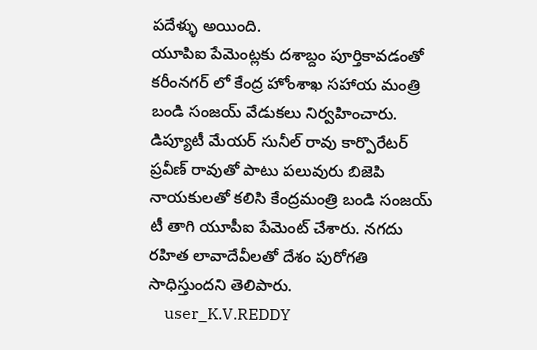పదేళ్ళు అయింది.
యూపిఐ పేమెంట్లకు దశాబ్దం పూర్తికావడంతో కరీంనగర్ లో కేంద్ర హోంశాఖ సహాయ మంత్రి బండి సంజయ్ వేడుకలు నిర్వహించారు. డిప్యూటీ మేయర్ సునీల్ రావు కార్పొరేటర్ ప్రవీణ్ రావుతో పాటు పలువురు బిజెపి నాయకులతో కలిసి కేంద్రమంత్రి బండి సంజయ్ టీ తాగి యూపీఐ పేమెంట్ చేశారు. నగదు రహిత లావాదేవీలతో దేశం పురోగతి సాధిస్తుందని తెలిపారు.
    user_K.V.REDDY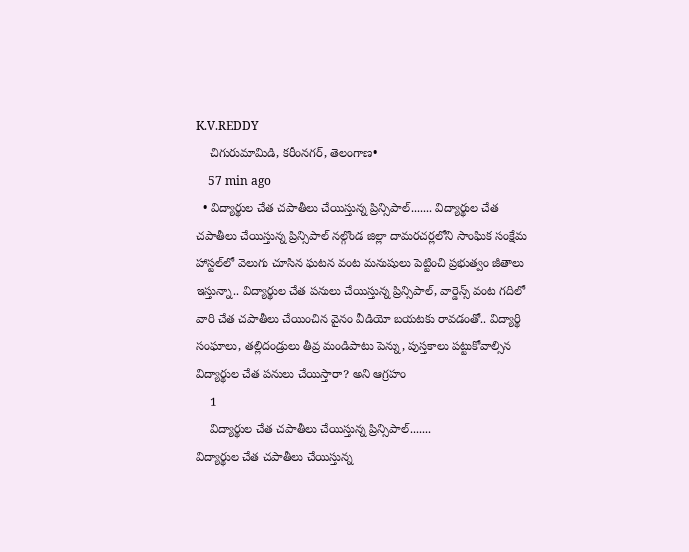K.V.REDDY
    చిగురుమామిడి, కరీంనగర్, తెలంగాణ•
    57 min ago
  • విద్యార్థుల చేత చపాతీలు చేయిస్తున్న ప్రిన్సిపాల్....... విద్యార్థుల చేత చపాతీలు చేయిస్తున్న ప్రిన్సిపాల్ నల్గొండ జిల్లా దామరచర్లలోని సాంఘిక సంక్షేమ హాస్టల్‌లో వెలుగు చూసిన ఘటన వంట మనుషులు పెట్టించి ప్రభుత్వం జీతాలు ఇస్తున్నా.. విద్యార్థుల చేత పనులు చేయిస్తున్న ప్రిన్సిపాల్, వార్డెన్స్ వంట గదిలో వారి చేత చపాతీలు చేయించిన వైనం వీడియో బయటకు రావడంతో.. విద్యార్థి సంఘాలు, తల్లిదండ్రులు తీవ్ర మండిపాటు పెన్ను, పుస్తకాలు పట్టుకోవాల్సిన విద్యార్థుల చేత పనులు చేయిస్తారా? అని ఆగ్రహం
    1
    విద్యార్థుల చేత చపాతీలు చేయిస్తున్న ప్రిన్సిపాల్.......
విద్యార్థుల చేత చపాతీలు చేయిస్తున్న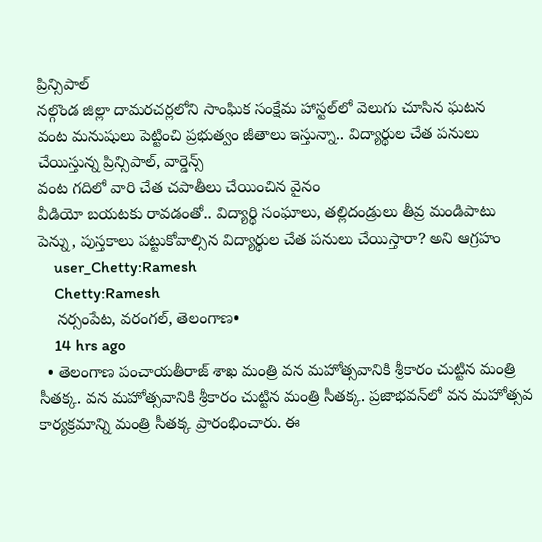ప్రిన్సిపాల్
నల్గొండ జిల్లా దామరచర్లలోని సాంఘిక సంక్షేమ హాస్టల్‌లో వెలుగు చూసిన ఘటన
వంట మనుషులు పెట్టించి ప్రభుత్వం జీతాలు ఇస్తున్నా.. విద్యార్థుల చేత పనులు చేయిస్తున్న ప్రిన్సిపాల్, వార్డెన్స్
వంట గదిలో వారి చేత చపాతీలు చేయించిన వైనం
వీడియో బయటకు రావడంతో.. విద్యార్థి సంఘాలు, తల్లిదండ్రులు తీవ్ర మండిపాటు
పెన్ను, పుస్తకాలు పట్టుకోవాల్సిన విద్యార్థుల చేత పనులు చేయిస్తారా? అని ఆగ్రహం
    user_Chetty:Ramesh
    Chetty:Ramesh
    నర్సంపేట, వరంగల్, తెలంగాణ•
    14 hrs ago
  • తెలంగాణ పంచాయతీరాజ్ శాఖ మంత్రి వన మహోత్సవానికి శ్రీకారం చుట్టిన మంత్రి సీతక్క. వన మహోత్సవానికి శ్రీకారం చుట్టిన మంత్రి సీతక్క. ప్రజాభవన్‌లో వన మహోత్సవ కార్యక్రమాన్ని మంత్రి సీతక్క ప్రారంభించారు. ఈ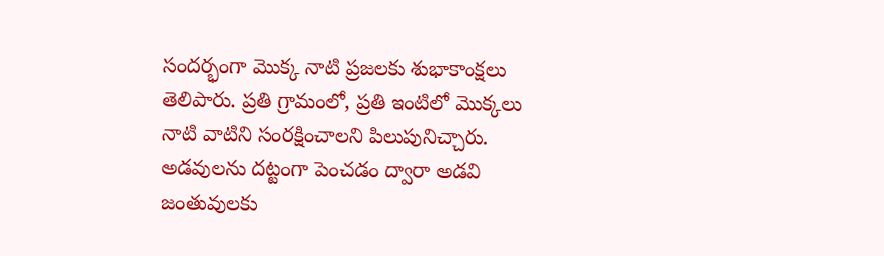సందర్భంగా మొక్క నాటి ప్రజలకు శుభాకాంక్షలు తెలిపారు. ప్రతి గ్రామంలో, ప్రతి ఇంటిలో మొక్కలు నాటి వాటిని సంరక్షించాలని పిలుపునిచ్చారు. అడవులను దట్టంగా పెంచడం ద్వారా అడవి జంతువులకు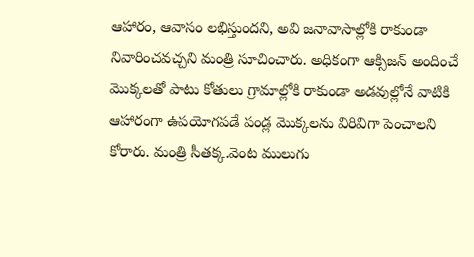ఆహారం, ఆవాసం లభిస్తుందని, అవి జనావాసాల్లోకి రాకుండా నివారించవచ్చని మంత్రి సూచించారు. అధికంగా ఆక్సిజన్ అందించే మొక్కలతో పాటు కోతులు గ్రామాల్లోకి రాకుండా అడవుల్లోనే వాటికి ఆహారంగా ఉపయోగపడే పండ్ల మొక్కలను విరివిగా పెంచాలని కోరారు. మంత్రి సీతక్క.వెంట ములుగు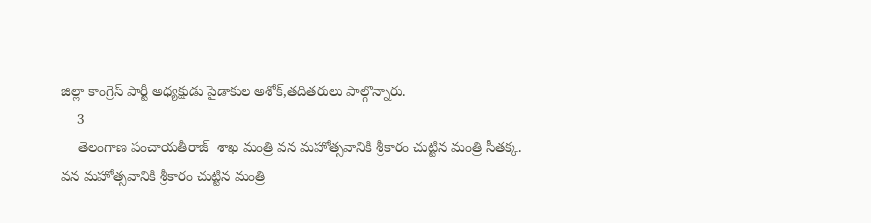జిల్లా కాంగ్రెస్ పార్టీ అధ్యక్షుడు పైడాకుల అశోక్,తదితరులు పాల్గొన్నారు.
    3
    తెలంగాణ పంచాయతీరాజ్  శాఖ మంత్రి వన మహోత్సవానికి శ్రీకారం చుట్టిన మంత్రి సీతక్క.
వన మహోత్సవానికి శ్రీకారం చుట్టిన మంత్రి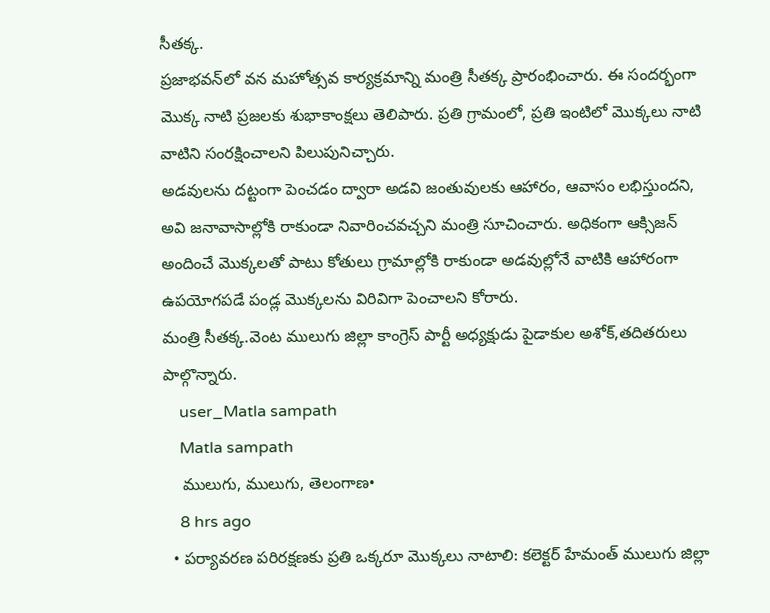సీతక్క.
ప్రజాభవన్‌లో వన మహోత్సవ కార్యక్రమాన్ని మంత్రి సీతక్క ప్రారంభించారు. ఈ సందర్భంగా మొక్క నాటి ప్రజలకు శుభాకాంక్షలు తెలిపారు. ప్రతి గ్రామంలో, ప్రతి ఇంటిలో మొక్కలు నాటి వాటిని సంరక్షించాలని పిలుపునిచ్చారు.
అడవులను దట్టంగా పెంచడం ద్వారా అడవి జంతువులకు ఆహారం, ఆవాసం లభిస్తుందని, అవి జనావాసాల్లోకి రాకుండా నివారించవచ్చని మంత్రి సూచించారు. అధికంగా ఆక్సిజన్ అందించే మొక్కలతో పాటు కోతులు గ్రామాల్లోకి రాకుండా అడవుల్లోనే వాటికి ఆహారంగా ఉపయోగపడే పండ్ల మొక్కలను విరివిగా పెంచాలని కోరారు.
మంత్రి సీతక్క.వెంట ములుగు జిల్లా కాంగ్రెస్ పార్టీ అధ్యక్షుడు పైడాకుల అశోక్,తదితరులు పాల్గొన్నారు.
    user_Matla sampath
    Matla sampath
    ములుగు, ములుగు, తెలంగాణ•
    8 hrs ago
  • పర్యావరణ పరిరక్షణకు ప్రతి ఒక్కరూ మొక్కలు నాటాలి: కలెక్టర్ హేమంత్ ములుగు జిల్లా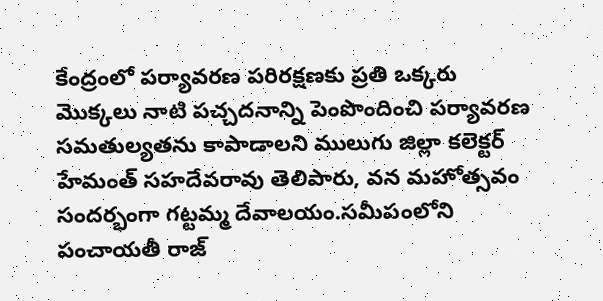కేంద్రంలో పర్యావరణ పరిరక్షణకు ప్రతి ఒక్కరు మొక్కలు నాటి పచ్చదనాన్ని పెంపొందించి పర్యావరణ సమతుల్యతను కాపాడాలని ములుగు జిల్లా కలెక్టర్ హేమంత్ సహదేవరావు తెలిపారు, వన మహోత్సవం సందర్భంగా గట్టమ్మ దేవాలయం.సమీపంలోని పంచాయతీ రాజ్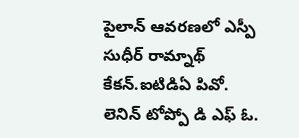పైలాన్ ఆవరణలో ఎస్పీ సుధీర్ రామ్నాథ్ కేకన్.ఐటిడిఏ పివో. లెనిన్ టోప్పో డి ఎఫ్ ఓ.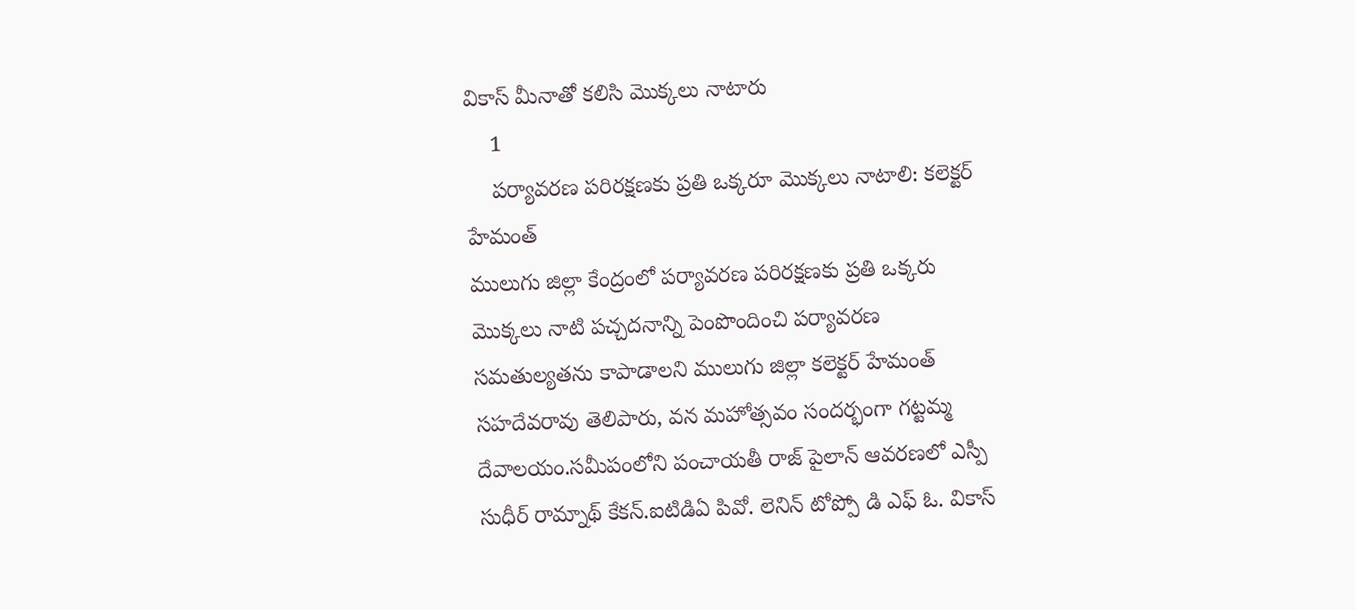వికాస్ మీనాతో కలిసి మొక్కలు నాటారు
    1
    పర్యావరణ పరిరక్షణకు ప్రతి ఒక్కరూ మొక్కలు నాటాలి: కలెక్టర్ హేమంత్
ములుగు జిల్లా కేంద్రంలో పర్యావరణ పరిరక్షణకు ప్రతి ఒక్కరు మొక్కలు నాటి పచ్చదనాన్ని పెంపొందించి పర్యావరణ సమతుల్యతను కాపాడాలని ములుగు జిల్లా కలెక్టర్ హేమంత్ సహదేవరావు తెలిపారు, వన మహోత్సవం సందర్భంగా గట్టమ్మ దేవాలయం.సమీపంలోని పంచాయతీ రాజ్ పైలాన్ ఆవరణలో ఎస్పీ సుధీర్ రామ్నాథ్ కేకన్.ఐటిడిఏ పివో. లెనిన్ టోప్పో డి ఎఫ్ ఓ. వికాస్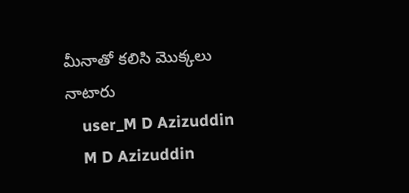మీనాతో కలిసి మొక్కలు నాటారు
    user_M D Azizuddin
    M D Azizuddin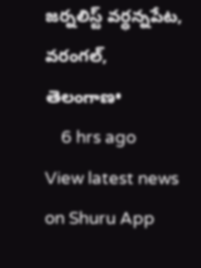జర్నలిస్ట్ వర్ధన్నపేట, వరంగల్, తెలంగాణ•
    6 hrs ago
View latest news on Shuru App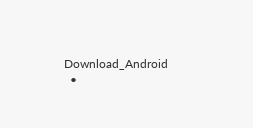Download_Android
  •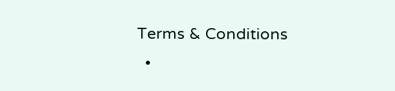Terms & Conditions
  •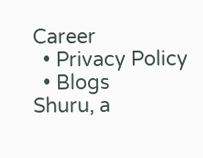Career
  • Privacy Policy
  • Blogs
Shuru, a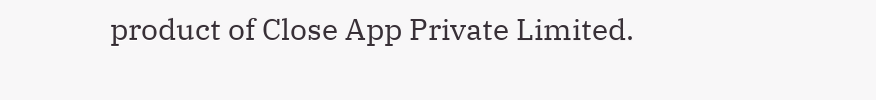product of Close App Private Limited.